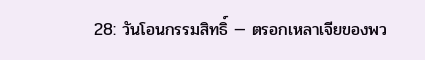28: วันโอนกรรมสิทธิ์ — ตรอกเหลาเจียของพว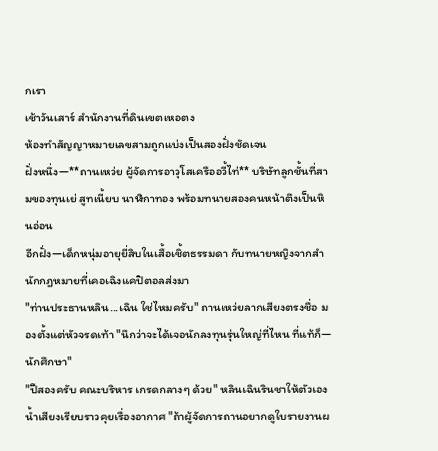กเรา
เช้าวันเสาร์ สำนักงานที่ดินเขตเหอตง
ห้องทำสัญญาหมายเลขสามถูกแบ่งเป็นสองฝั่งชัดเจน
ฝั่งหนึ่ง—**ถานเหว่ย ผู้จัดการอาวุโสเครืออวี้ไท่** บริษัทลูกชั้นที่สามของทุนเย่ สูทเนี้ยบ นาฬิกาทอง พร้อมทนายสองคนหน้าตึงเป็นหินอ่อน
อีกฝั่ง—เด็กหนุ่มอายุยี่สิบในเสื้อเชิ้ตธรรมดา กับทนายหญิงจากสำนักกฎหมายที่เคอเฉิงแคปิตอลส่งมา
"ท่านประธานหลิน...เฉิน ใช่ไหมครับ" ถานเหว่ยลากเสียงตรงชื่อ มองตั้งแต่หัวจรดเท้า "นึกว่าจะได้เจอนักลงทุนรุ่นใหญ่ที่ไหน ที่แท้ก็—นักศึกษา"
"ปีสองครับ คณะบริหาร เกรดกลางๆ ด้วย" หลินเฉินรินชาให้ตัวเอง น้ำเสียงเรียบราวคุยเรื่องอากาศ "ถ้าผู้จัดการถานอยากดูใบรายงานผ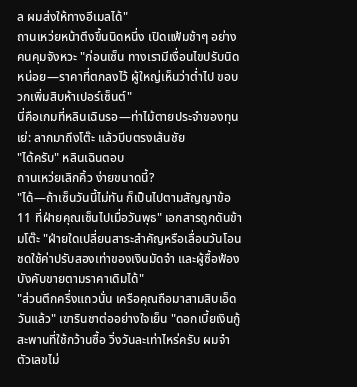ล ผมส่งให้ทางอีเมลได้"
ถานเหว่ยหน้าตึงขึ้นนิดหนึ่ง เปิดแฟ้มช้าๆ อย่างคนคุมจังหวะ "ก่อนเซ็น ทางเรามีเงื่อนไขปรับนิดหน่อย—ราคาที่ตกลงไว้ ผู้ใหญ่เห็นว่าต่ำไป ขอบวกเพิ่มสิบห้าเปอร์เซ็นต์"
นี่คือเกมที่หลินเฉินรอ—ท่าไม้ตายประจำของทุนเย่: ลากมาถึงโต๊ะ แล้วบีบตรงเส้นชัย
"ได้ครับ" หลินเฉินตอบ
ถานเหว่ยเลิกคิ้ว ง่ายขนาดนี้?
"ได้—ถ้าเซ็นวันนี้ไม่ทัน ก็เป็นไปตามสัญญาข้อ 11 ที่ฝ่ายคุณเซ็นไปเมื่อวันพุธ" เอกสารถูกดันข้ามโต๊ะ "ฝ่ายใดเปลี่ยนสาระสำคัญหรือเลื่อนวันโอน ชดใช้ค่าปรับสองเท่าของเงินมัดจำ และผู้ซื้อฟ้องบังคับขายตามราคาเดิมได้"
"ส่วนตึกครึ่งแถวนั่น เครือคุณถือมาสามสิบเอ็ดวันแล้ว" เขารินชาต่ออย่างใจเย็น "ดอกเบี้ยเงินกู้สะพานที่ใช้กว้านซื้อ วิ่งวันละเท่าไหร่ครับ ผมจำตัวเลขไม่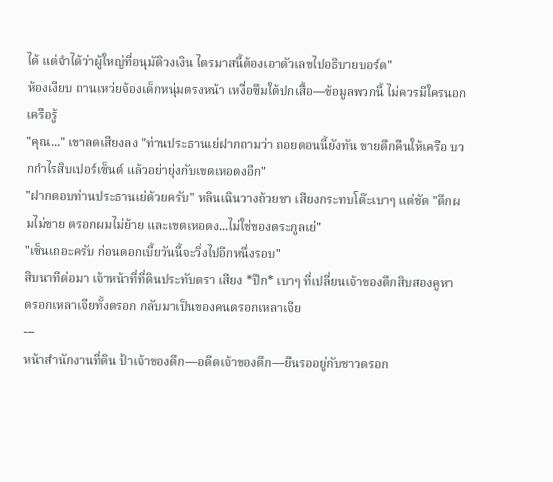ได้ แต่จำได้ว่าผู้ใหญ่ที่อนุมัติวงเงิน ไตรมาสนี้ต้องเอาตัวเลขไปอธิบายบอร์ด"
ห้องเงียบ ถานเหว่ยจ้องเด็กหนุ่มตรงหน้า เหงื่อซึมใต้ปกเสื้อ—ข้อมูลพวกนี้ ไม่ควรมีใครนอกเครือรู้
"คุณ..." เขาลดเสียงลง "ท่านประธานเย่ฝากถามว่า ถอยตอนนี้ยังทัน ขายตึกคืนให้เครือ บวกกำไรสิบเปอร์เซ็นต์ แล้วอย่ายุ่งกับเขตเหอตงอีก"
"ฝากตอบท่านประธานเย่ด้วยครับ" หลินเฉินวางถ้วยชา เสียงกระทบโต๊ะเบาๆ แต่ชัด "ตึกผมไม่ขาย ตรอกผมไม่ย้าย และเขตเหอตง...ไม่ใช่ของตระกูลเย่"
"เซ็นเถอะครับ ก่อนดอกเบี้ยวันนี้จะวิ่งไปอีกหนึ่งรอบ"
สิบนาทีต่อมา เจ้าหน้าที่ที่ดินประทับตรา เสียง *ปึก* เบาๆ ที่เปลี่ยนเจ้าของตึกสิบสองคูหา
ตรอกเหลาเจียทั้งตรอก กลับมาเป็นของคนตรอกเหลาเจีย
---
หน้าสำนักงานที่ดิน ป้าเจ้าของตึก—อดีตเจ้าของตึก—ยืนรออยู่กับชาวตรอก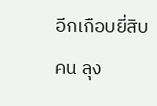อีกเกือบยี่สิบคน ลุง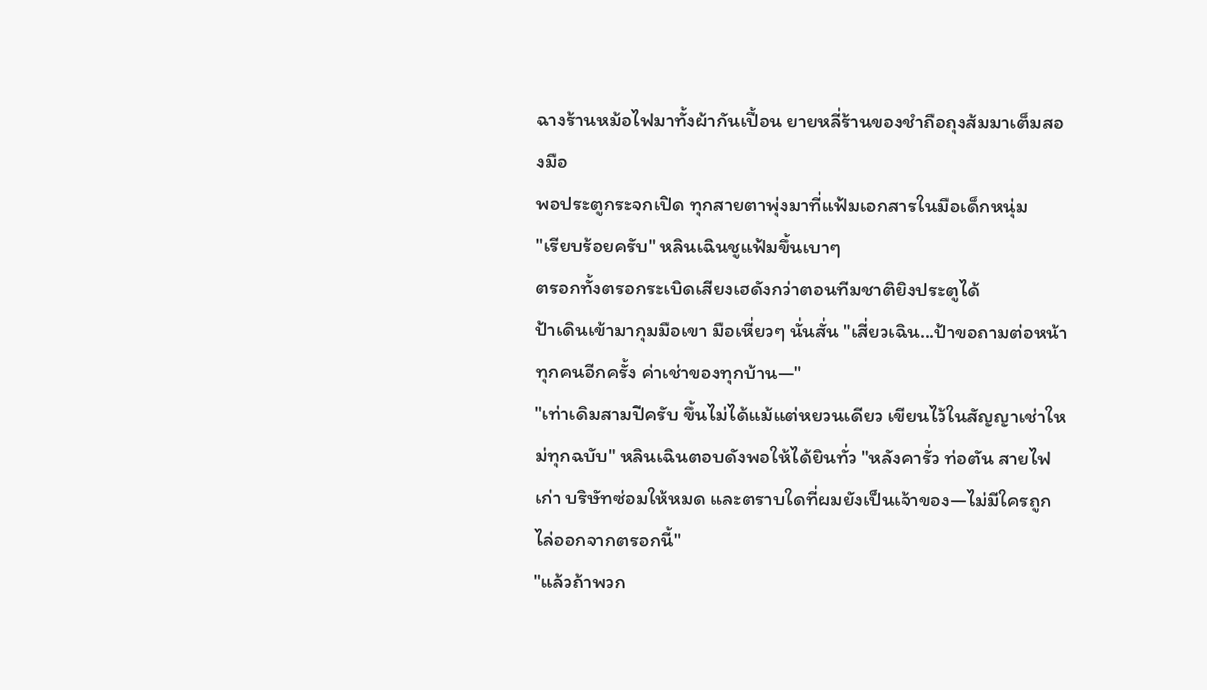ฉางร้านหม้อไฟมาทั้งผ้ากันเปื้อน ยายหลี่ร้านของชำถือถุงส้มมาเต็มสองมือ
พอประตูกระจกเปิด ทุกสายตาพุ่งมาที่แฟ้มเอกสารในมือเด็กหนุ่ม
"เรียบร้อยครับ" หลินเฉินชูแฟ้มขึ้นเบาๆ
ตรอกทั้งตรอกระเบิดเสียงเฮดังกว่าตอนทีมชาติยิงประตูได้
ป้าเดินเข้ามากุมมือเขา มือเหี่ยวๆ นั่นสั่น "เสี่ยวเฉิน...ป้าขอถามต่อหน้าทุกคนอีกครั้ง ค่าเช่าของทุกบ้าน—"
"เท่าเดิมสามปีครับ ขึ้นไม่ได้แม้แต่หยวนเดียว เขียนไว้ในสัญญาเช่าใหม่ทุกฉบับ" หลินเฉินตอบดังพอให้ได้ยินทั่ว "หลังคารั่ว ท่อตัน สายไฟเก่า บริษัทซ่อมให้หมด และตราบใดที่ผมยังเป็นเจ้าของ—ไม่มีใครถูกไล่ออกจากตรอกนี้"
"แล้วถ้าพวก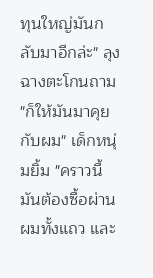ทุนใหญ่มันกลับมาอีกล่ะ" ลุงฉางตะโกนถาม
"ก็ให้มันมาคุยกับผม" เด็กหนุ่มยิ้ม "คราวนี้มันต้องซื้อผ่านผมทั้งแถว และ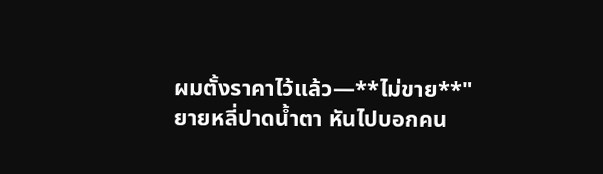ผมตั้งราคาไว้แล้ว—**ไม่ขาย**"
ยายหลี่ปาดน้ำตา หันไปบอกคน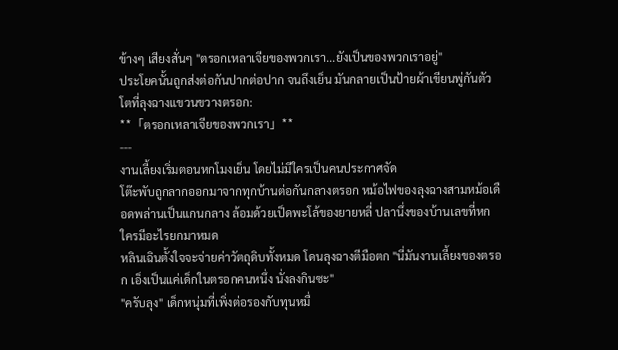ข้างๆ เสียงสั่นๆ "ตรอกเหลาเจียของพวกเรา...ยังเป็นของพวกเราอยู่"
ประโยคนั้นถูกส่งต่อกันปากต่อปาก จนถึงเย็น มันกลายเป็นป้ายผ้าเขียนพู่กันตัวโตที่ลุงฉางแขวนขวางตรอก:
**「ตรอกเหลาเจียของพวกเรา」**
---
งานเลี้ยงเริ่มตอนหกโมงเย็น โดยไม่มีใครเป็นคนประกาศจัด
โต๊ะพับถูกลากออกมาจากทุกบ้านต่อกันกลางตรอก หม้อไฟของลุงฉางสามหม้อเดือดพล่านเป็นแกนกลาง ล้อมด้วยเป็ดพะโล้ของยายหลี่ ปลานึ่งของบ้านเลขที่หก ใครมีอะไรยกมาหมด
หลินเฉินตั้งใจจะจ่ายค่าวัตถุดิบทั้งหมด โดนลุงฉางตีมือตก "นี่มันงานเลี้ยงของตรอก เอ็งเป็นแค่เด็กในตรอกคนหนึ่ง นั่งลงกินซะ"
"ครับลุง" เด็กหนุ่มที่เพิ่งต่อรองกับทุนหมื่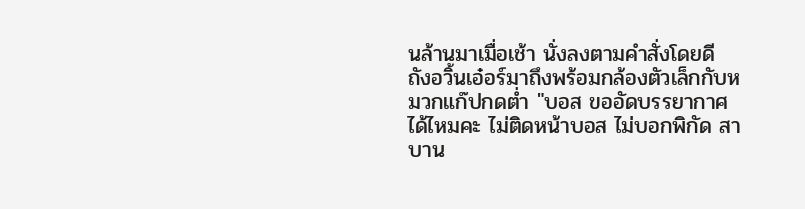นล้านมาเมื่อเช้า นั่งลงตามคำสั่งโดยดี
ถังอวิ้นเอ๋อร์มาถึงพร้อมกล้องตัวเล็กกับหมวกแก๊ปกดต่ำ "บอส ขออัดบรรยากาศได้ไหมคะ ไม่ติดหน้าบอส ไม่บอกพิกัด สาบาน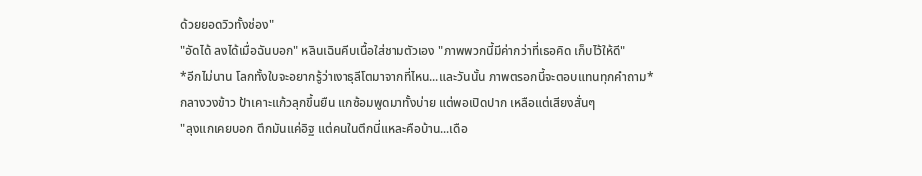ด้วยยอดวิวทั้งช่อง"
"อัดได้ ลงได้เมื่อฉันบอก" หลินเฉินคีบเนื้อใส่ชามตัวเอง "ภาพพวกนี้มีค่ากว่าที่เธอคิด เก็บไว้ให้ดี"
*อีกไม่นาน โลกทั้งใบจะอยากรู้ว่าเงาธุลีโตมาจากที่ไหน...และวันนั้น ภาพตรอกนี้จะตอบแทนทุกคำถาม*
กลางวงข้าว ป้าเคาะแก้วลุกขึ้นยืน แกซ้อมพูดมาทั้งบ่าย แต่พอเปิดปาก เหลือแต่เสียงสั่นๆ
"ลุงแกเคยบอก ตึกมันแค่อิฐ แต่คนในตึกนี่แหละคือบ้าน...เดือ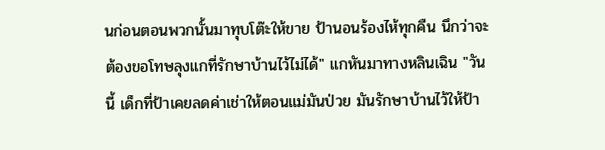นก่อนตอนพวกนั้นมาทุบโต๊ะให้ขาย ป้านอนร้องไห้ทุกคืน นึกว่าจะต้องขอโทษลุงแกที่รักษาบ้านไว้ไม่ได้" แกหันมาทางหลินเฉิน "วันนี้ เด็กที่ป้าเคยลดค่าเช่าให้ตอนแม่มันป่วย มันรักษาบ้านไว้ให้ป้า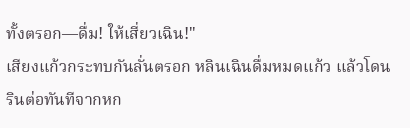ทั้งตรอก—ดื่ม! ให้เสี่ยวเฉิน!"
เสียงแก้วกระทบกันลั่นตรอก หลินเฉินดื่มหมดแก้ว แล้วโดนรินต่อทันทีจากหก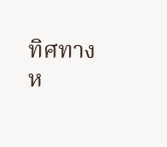ทิศทาง
ห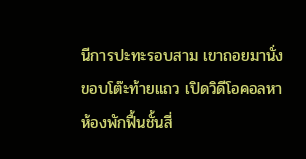นีการปะทะรอบสาม เขาถอยมานั่งขอบโต๊ะท้ายแถว เปิดวิดีโอคอลหาห้องพักฟื้นชั้นสี่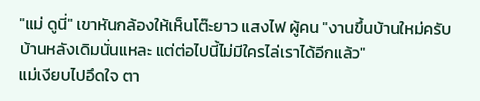"แม่ ดูนี่" เขาหันกล้องให้เห็นโต๊ะยาว แสงไฟ ผู้คน "งานขึ้นบ้านใหม่ครับ บ้านหลังเดิมนั่นแหละ แต่ต่อไปนี้ไม่มีใครไล่เราได้อีกแล้ว"
แม่เงียบไปอึดใจ ตา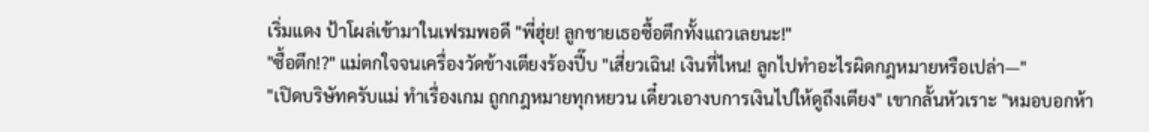เริ่มแดง ป้าโผล่เข้ามาในเฟรมพอดี "พี่ฮุ่ย! ลูกชายเธอซื้อตึกทั้งแถวเลยนะ!"
"ซื้อตึก!?" แม่ตกใจจนเครื่องวัดข้างเตียงร้องปี๊บ "เสี่ยวเฉิน! เงินที่ไหน! ลูกไปทำอะไรผิดกฎหมายหรือเปล่า—"
"เปิดบริษัทครับแม่ ทำเรื่องเกม ถูกกฎหมายทุกหยวน เดี๋ยวเอางบการเงินไปให้ดูถึงเตียง" เขากลั้นหัวเราะ "หมอบอกห้า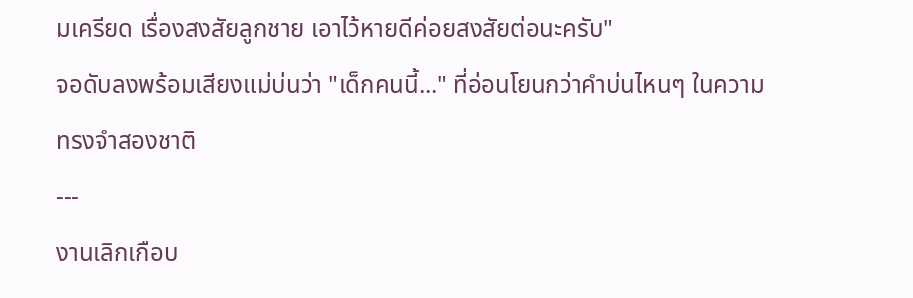มเครียด เรื่องสงสัยลูกชาย เอาไว้หายดีค่อยสงสัยต่อนะครับ"
จอดับลงพร้อมเสียงแม่บ่นว่า "เด็กคนนี้..." ที่อ่อนโยนกว่าคำบ่นไหนๆ ในความทรงจำสองชาติ
---
งานเลิกเกือบ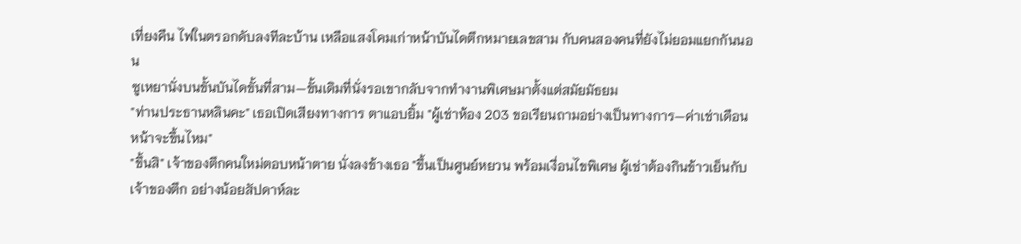เที่ยงคืน ไฟในตรอกดับลงทีละบ้าน เหลือแสงโคมเก่าหน้าบันไดตึกหมายเลขสาม กับคนสองคนที่ยังไม่ยอมแยกกันนอน
ซูเหยานั่งบนขั้นบันไดขั้นที่สาม—ขั้นเดิมที่นั่งรอเขากลับจากทำงานพิเศษมาตั้งแต่สมัยมัธยม
"ท่านประธานหลินคะ" เธอเปิดเสียงทางการ ตาแอบยิ้ม "ผู้เช่าห้อง 203 ขอเรียนถามอย่างเป็นทางการ—ค่าเช่าเดือนหน้าจะขึ้นไหม"
"ขึ้นสิ" เจ้าของตึกคนใหม่ตอบหน้าตาย นั่งลงข้างเธอ "ขึ้นเป็นศูนย์หยวน พร้อมเงื่อนไขพิเศษ ผู้เช่าต้องกินข้าวเย็นกับเจ้าของตึก อย่างน้อยสัปดาห์ละ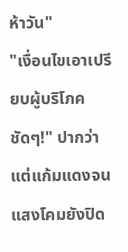ห้าวัน"
"เงื่อนไขเอาเปรียบผู้บริโภคชัดๆ!" ปากว่าแต่แก้มแดงจนแสงโคมยังปิด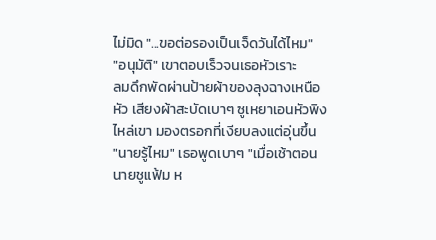ไม่มิด "...ขอต่อรองเป็นเจ็ดวันได้ไหม"
"อนุมัติ" เขาตอบเร็วจนเธอหัวเราะ
ลมดึกพัดผ่านป้ายผ้าของลุงฉางเหนือหัว เสียงผ้าสะบัดเบาๆ ซูเหยาเอนหัวพิงไหล่เขา มองตรอกที่เงียบลงแต่อุ่นขึ้น
"นายรู้ไหม" เธอพูดเบาๆ "เมื่อเช้าตอนนายชูแฟ้ม ห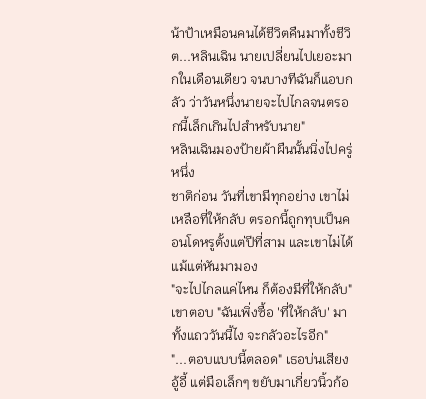น้าป้าเหมือนคนได้ชีวิตคืนมาทั้งชีวิต...หลินเฉิน นายเปลี่ยนไปเยอะมากในเดือนเดียว จนบางทีฉันก็แอบกลัว ว่าวันหนึ่งนายจะไปไกลจนตรอกนี้เล็กเกินไปสำหรับนาย"
หลินเฉินมองป้ายผ้าผืนนั้นนิ่งไปครู่หนึ่ง
ชาติก่อน วันที่เขามีทุกอย่าง เขาไม่เหลือที่ให้กลับ ตรอกนี้ถูกทุบเป็นคอนโดหรูตั้งแต่ปีที่สาม และเขาไม่ได้แม้แต่หันมามอง
"จะไปไกลแค่ไหน ก็ต้องมีที่ให้กลับ" เขาตอบ "ฉันเพิ่งซื้อ 'ที่ให้กลับ' มาทั้งแถววันนี้ไง จะกลัวอะไรอีก"
"...ตอบแบบนี้ตลอด" เธอบ่นเสียงอู้อี้ แต่มือเล็กๆ ขยับมาเกี่ยวนิ้วก้อ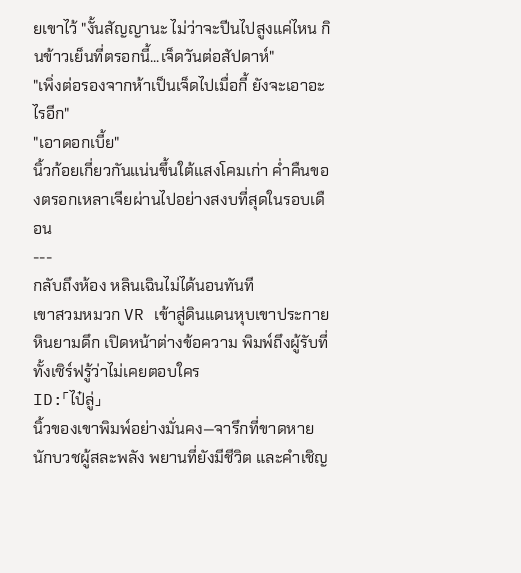ยเขาไว้ "งั้นสัญญานะ ไม่ว่าจะปีนไปสูงแค่ไหน กินข้าวเย็นที่ตรอกนี้...เจ็ดวันต่อสัปดาห์"
"เพิ่งต่อรองจากห้าเป็นเจ็ดไปเมื่อกี้ ยังจะเอาอะไรอีก"
"เอาดอกเบี้ย"
นิ้วก้อยเกี่ยวกันแน่นขึ้นใต้แสงโคมเก่า ค่ำคืนของตรอกเหลาเจียผ่านไปอย่างสงบที่สุดในรอบเดือน
---
กลับถึงห้อง หลินเฉินไม่ได้นอนทันที
เขาสวมหมวก VR เข้าสู่ดินแดนหุบเขาประกายหินยามดึก เปิดหน้าต่างข้อความ พิมพ์ถึงผู้รับที่ทั้งเซิร์ฟรู้ว่าไม่เคยตอบใคร
ID:「ไป๋ลู่」
นิ้วของเขาพิมพ์อย่างมั่นคง—จารึกที่ขาดหาย นักบวชผู้สละพลัง พยานที่ยังมีชีวิต และคำเชิญ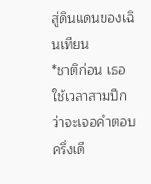สู่ดินแดนของเฉินเทียน
*ชาติก่อน เธอใช้เวลาสามปีกว่าจะเจอคำตอบครึ่งเดี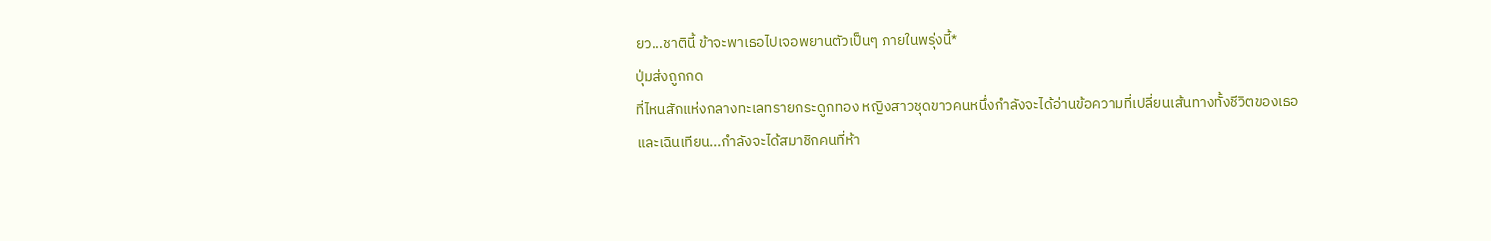ยว...ชาตินี้ ข้าจะพาเธอไปเจอพยานตัวเป็นๆ ภายในพรุ่งนี้*
ปุ่มส่งถูกกด
ที่ไหนสักแห่งกลางทะเลทรายกระดูกทอง หญิงสาวชุดขาวคนหนึ่งกำลังจะได้อ่านข้อความที่เปลี่ยนเส้นทางทั้งชีวิตของเธอ
และเฉินเทียน...กำลังจะได้สมาชิกคนที่ห้า